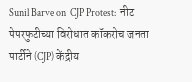Sunil Barve on  CJP Protest:  नीट पेपरफुटीच्या विरोधात कॉकरोच जनता पार्टीने (CJP) केंद्रीय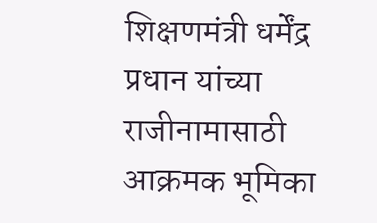शिक्षणमंत्री धर्मेंद्र प्रधान यांच्या राजीनामासाठी आक्रमक भूमिका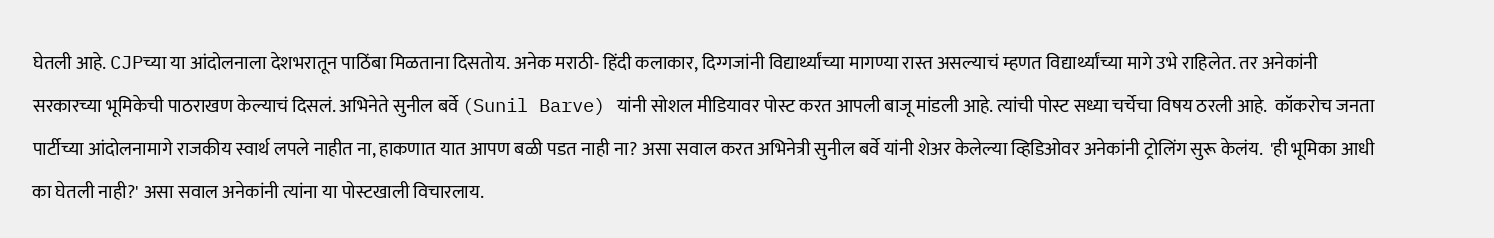घेतली आहे. CJPच्या या आंदोलनाला देशभरातून पाठिंबा मिळताना दिसतोय. अनेक मराठी- हिंदी कलाकार, दिग्गजांनी विद्यार्थ्यांच्या मागण्या रास्त असल्याचं म्हणत विद्यार्थ्यांच्या मागे उभे राहिलेत. तर अनेकांनी सरकारच्या भूमिकेची पाठराखण केल्याचं दिसलं. अभिनेते सुनील बर्वे (Sunil Barve) यांनी सोशल मीडियावर पोस्ट करत आपली बाजू मांडली आहे. त्यांची पोस्ट सध्या चर्चेचा विषय ठरली आहे.  कॉकरोच जनता पार्टीच्या आंदोलनामागे राजकीय स्वार्थ लपले नाहीत ना, हाकणात यात आपण बळी पडत नाही ना? असा सवाल करत अभिनेत्री सुनील बर्वे यांनी शेअर केलेल्या व्हिडिओवर अनेकांनी ट्रोलिंग सुरू केलंय.  'ही भूमिका आधी का घेतली नाही?' असा सवाल अनेकांनी त्यांना या पोस्टखाली विचारलाय.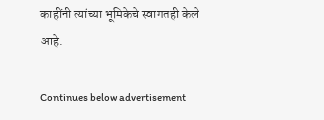काहींनी त्यांच्या भूमिकेचे स्वागतही केले आहे.

Continues below advertisement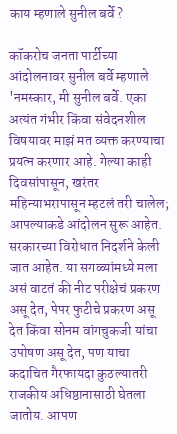काय म्हणाले सुनील बर्वे?

कॉकरोच जनता पार्टीच्या आंदोलनावर सुनील बर्वे म्हणाले 'नमस्कार, मी सुनील बर्वे. एका अत्यंत गंभीर किंवा संवेदनशील विषयावर माझं मत व्यक्त करण्याचा प्रयत्न करणार आहे. गेल्या काही दिवसांपासून, खरंतर महिन्याभरापासून म्हटलं तरी चालेल; आपल्याकडे आंदोलन सुरू आहेत. सरकारच्या विरोधात निदर्शने केली जात आहेत. या सगळ्यांमध्ये मला असं वाटतं की नीट परीक्षेचं प्रकरण असू देत, पेपर फुटीचे प्रकरण असू देत किंवा सोनम वांगचुकजी यांचा उपोषण असू देत, पण याचा कदाचित गैरफायदा कुठल्यातरी राजकीय अधिष्ठानासाठी घेतला जातोय. आपण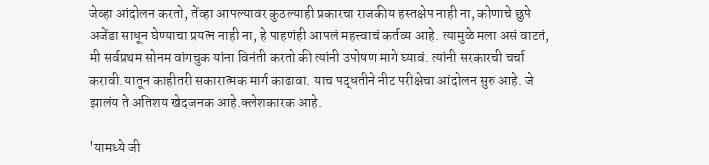जेव्हा आंदोलन करतो, तेंव्हा आपल्यावर कुठल्याही प्रकारचा राजकीय हस्तक्षेप नाही ना, कोणाचे छुपे अजेंडा साधून घेण्याचा प्रयत्न नाही ना, हे पाहणंही आपलं महत्त्वाचं कर्तव्य आहे. त्यामुळे मला असं वाटतं, मी सर्वप्रथम सोनम वांगचुक यांना विनंती करतो की त्यांनी उपोषण मागे घ्यावं. त्यांनी सरकारची चर्चा करावी.यातून काहीतरी सकारात्मक मार्ग काढावा. याच पद्धतीने नीट परीक्षेचा आंदोलन सुरु आहे. जे झालंय ते अतिशय खेदजनक आहे.क्लेशकारक आहे.

'यामध्ये जी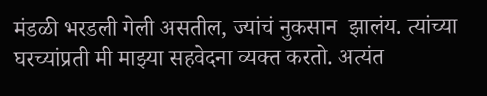मंडळी भरडली गेली असतील, ज्यांचं नुकसान  झालंय. त्यांच्या घरच्यांप्रती मी माझ्या सहवेदना व्यक्त करतो. अत्यंत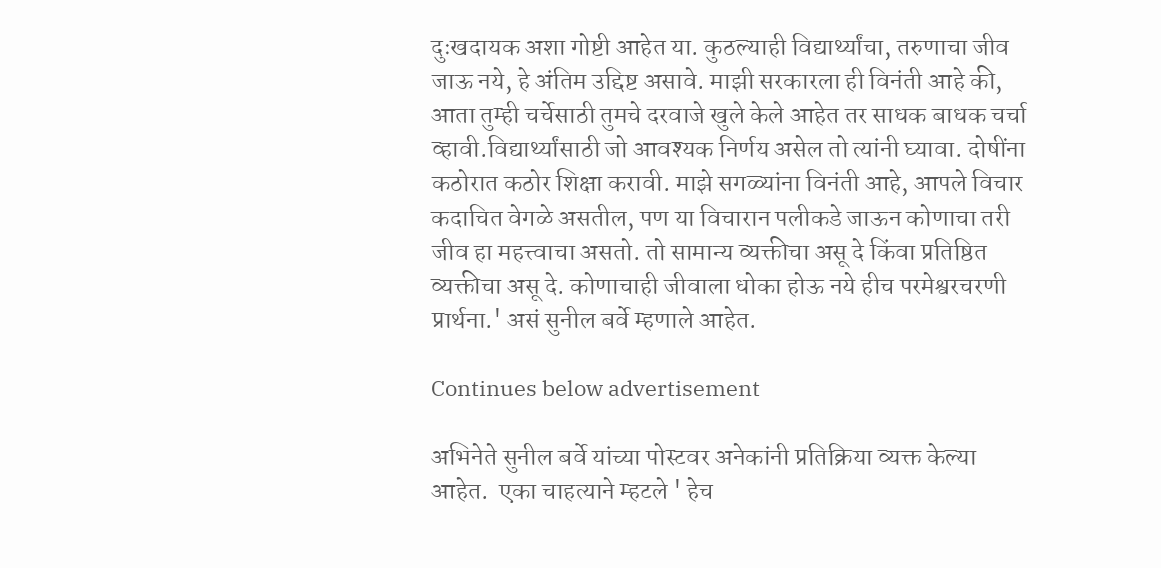दुःखदायक अशा गोष्टी आहेत या. कुठल्याही विद्यार्थ्यांचा, तरुणाचा जीव जाऊ नये, हे अंतिम उद्दिष्ट असावे. माझी सरकारला ही विनंती आहे की, आता तुम्ही चर्चेसाठी तुमचे दरवाजे खुले केले आहेत तर साधक बाधक चर्चा व्हावी.विद्यार्थ्यांसाठी जो आवश्यक निर्णय असेल तो त्यांनी घ्यावा. दोषींना कठोरात कठोर शिक्षा करावी. माझे सगळ्यांना विनंती आहे, आपले विचार कदाचित वेगळे असतील, पण या विचारान पलीकडे जाऊन कोणाचा तरी जीव हा महत्त्वाचा असतो. तो सामान्य व्यक्तीचा असू दे किंवा प्रतिष्ठित व्यक्तीचा असू दे. कोणाचाही जीवाला धोका होऊ नये हीच परमेश्वरचरणी प्रार्थना.' असं सुनील बर्वे म्हणाले आहेत.

Continues below advertisement

अभिनेते सुनील बर्वे यांच्या पोस्टवर अनेकांनी प्रतिक्रिया व्यक्त केल्या आहेत.  एका चाहत्याने म्हटले ' हेच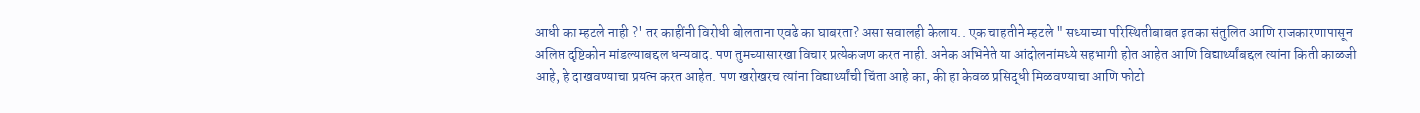आधी का म्हटले नाही ?' तर काहींनी विरोधी बोलताना एवढे का घाबरता? असा सवालही केलाय.. एक चाहतीने म्हटले " सध्याच्या परिस्थितीबाबत इतका संतुलित आणि राजकारणापासून अलिप्त दृष्टिकोन मांडल्याबद्दल धन्यवाद. पण तुमच्यासारखा विचार प्रत्येकजण करत नाही. अनेक अभिनेते या आंदोलनांमध्ये सहभागी होत आहेत आणि विद्यार्थ्यांबद्दल त्यांना किती काळजी आहे, हे दाखवण्याचा प्रयत्न करत आहेत. पण खरोखरच त्यांना विद्यार्थ्यांची चिंता आहे का, की हा केवळ प्रसिद्धी मिळवण्याचा आणि फोटो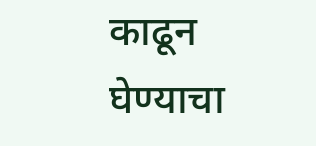काढून घेण्याचा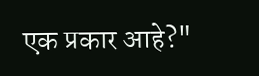एक प्रकार आहे?"